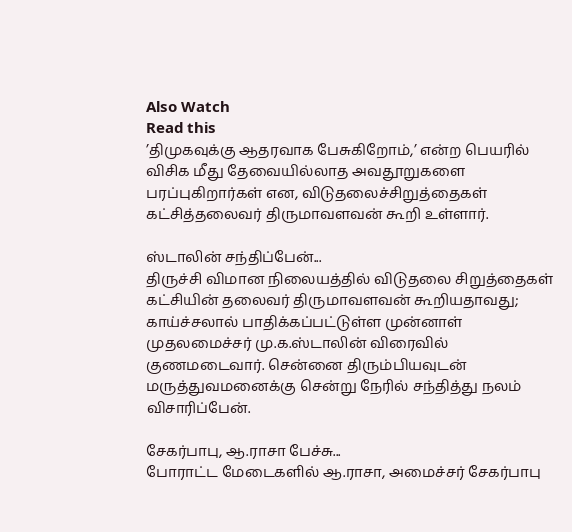Also Watch
Read this
’திமுகவுக்கு ஆதரவாக பேசுகிறோம்,’ என்ற பெயரில் விசிக மீது தேவையில்லாத அவதூறுகளை பரப்புகிறார்கள் என, விடுதலைச்சிறுத்தைகள் கட்சித்தலைவர் திருமாவளவன் கூறி உள்ளார்.

ஸ்டாலின் சந்திப்பேன்...
திருச்சி விமான நிலையத்தில் விடுதலை சிறுத்தைகள் கட்சியின் தலைவர் திருமாவளவன் கூறியதாவது;
காய்ச்சலால் பாதிக்கப்பட்டுள்ள முன்னாள் முதலமைச்சர் மு.க.ஸ்டாலின் விரைவில் குணமடைவார். சென்னை திரும்பியவுடன் மருத்துவமனைக்கு சென்று நேரில் சந்தித்து நலம் விசாரிப்பேன்.

சேகர்பாபு, ஆ.ராசா பேச்சு...
போராட்ட மேடைகளில் ஆ.ராசா, அமைச்சர் சேகர்பாபு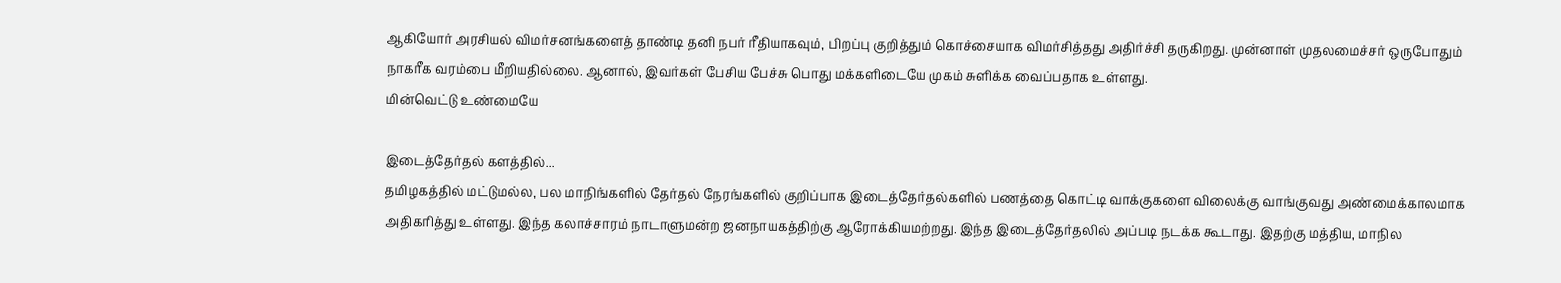ஆகியோர் அரசியல் விமர்சனங்களைத் தாண்டி தனி நபர் ரீதியாகவும், பிறப்பு குறித்தும் கொச்சையாக விமர்சித்தது அதிர்ச்சி தருகிறது. முன்னாள் முதலமைச்சர் ஒருபோதும் நாகரீக வரம்பை மீறியதில்லை. ஆனால், இவர்கள் பேசிய பேச்சு பொது மக்களிடையே முகம் சுளிக்க வைப்பதாக உள்ளது.
மின்வெட்டு உண்மையே

இடைத்தேர்தல் களத்தில்...
தமிழகத்தில் மட்டுமல்ல, பல மாநிங்களில் தேர்தல் நேரங்களில் குறிப்பாக இடைத்தேர்தல்களில் பணத்தை கொட்டி வாக்குகளை விலைக்கு வாங்குவது அண்மைக்காலமாக அதிகரித்து உள்ளது. இந்த கலாச்சாரம் நாடாளுமன்ற ஜனநாயகத்திற்கு ஆரோக்கியமற்றது. இந்த இடைத்தேர்தலில் அப்படி நடக்க கூடாது. இதற்கு மத்திய, மாநில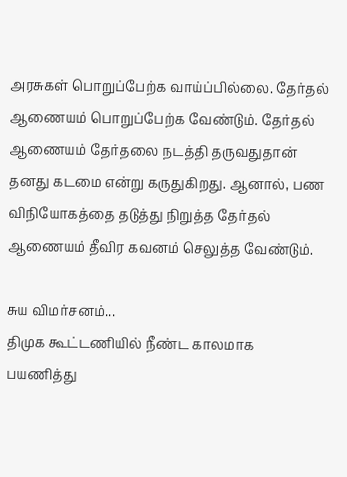அரசுகள் பொறுப்பேற்க வாய்ப்பில்லை. தேர்தல் ஆணையம் பொறுப்பேற்க வேண்டும். தேர்தல் ஆணையம் தேர்தலை நடத்தி தருவதுதான் தனது கடமை என்று கருதுகிறது. ஆனால், பண விநியோகத்தை தடுத்து நிறுத்த தேர்தல் ஆணையம் தீவிர கவனம் செலுத்த வேண்டும்.

சுய விமர்சனம்...
திமுக கூட்டணியில் நீண்ட காலமாக பயணித்து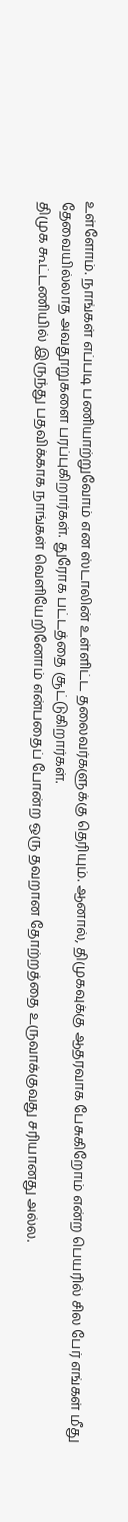உள்ளோம். நாங்கள் எப்படி பணியாற்றுவோம் என ஸ்டாலின் உள்ளிட்ட தலைவர்களுக்கு தெரியும். ஆனால், திமுகவுக்கு ஆதரவாக பேசுகிறோம் என்ற பெயரில் சில பேர் எங்கள் மீது தேவையில்லாத அவதூறுகளை பரப்புகிறார்கள். துரோக பட்டத்தை சூட்டுகிறார்கள்.
திமுக கூட்டணியில் இருந்து பதவிக்காக நாங்கள் வெளியேறினோம் என்பதைப் போன்ற ஒரு தவறான தோற்றத்தை உருவாக்குவது சரியானது அல்ல.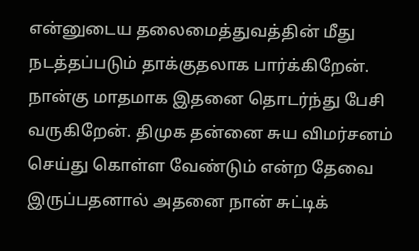என்னுடைய தலைமைத்துவத்தின் மீது நடத்தப்படும் தாக்குதலாக பார்க்கிறேன். நான்கு மாதமாக இதனை தொடர்ந்து பேசி வருகிறேன். திமுக தன்னை சுய விமர்சனம் செய்து கொள்ள வேண்டும் என்ற தேவை இருப்பதனால் அதனை நான் சுட்டிக்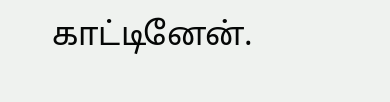காட்டினேன்.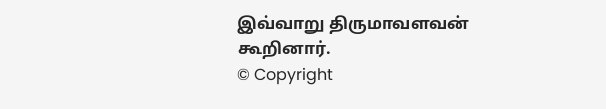இவ்வாறு திருமாவளவன் கூறினார்.
© Copyright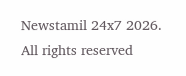Newstamil 24x7 2026. All rights reserved